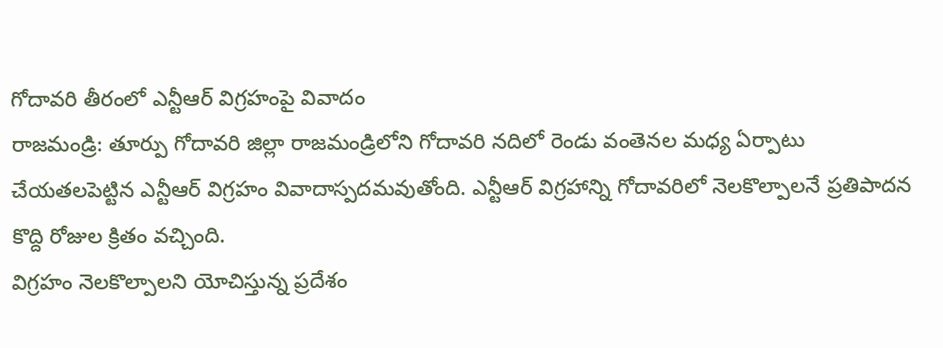గోదావరి తీరంలో ఎన్టీఆర్ విగ్రహంపై వివాదం
రాజమండ్రి: తూర్పు గోదావరి జిల్లా రాజమండ్రిలోని గోదావరి నదిలో రెండు వంతెనల మధ్య ఏర్పాటు చేయతలపెట్టిన ఎన్టీఆర్ విగ్రహం వివాదాస్పదమవుతోంది. ఎన్టీఆర్ విగ్రహాన్ని గోదావరిలో నెలకొల్పాలనే ప్రతిపాదన కొద్ది రోజుల క్రితం వచ్చింది.
విగ్రహం నెలకొల్పాలని యోచిస్తున్న ప్రదేశం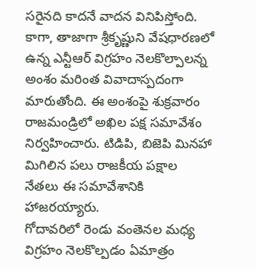సరైనది కాదనే వాదన వినిపిస్తోంది. కాగా, తాజాగా శ్రీకృష్ణుని వేషధారణలో ఉన్న ఎన్టీఆర్ విగ్రహం నెలకొల్పాలన్న అంశం మరింత వివాదాస్పదంగా మారుతోంది. ఈ అంశంపై శుక్రవారం రాజమండ్రిలో అఖిల పక్ష సమావేశం నిర్వహించారు. టిడిపి, బిజెపి మినహా మిగిలిన పలు రాజకీయ పక్షాల నేతలు ఈ సమావేశానికి హాజరయ్యారు.
గోదావరిలో రెండు వంతెనల మధ్య విగ్రహం నెలకొల్పడం ఏమాత్రం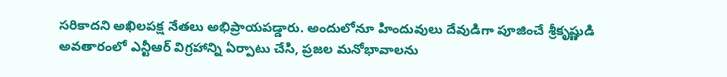సరికాదని అఖిలపక్ష నేతలు అభిప్రాయపడ్డారు. అందులోనూ హిందువులు దేవుడిగా పూజించే శ్రీకృష్ణుడి అవతారంలో ఎన్టీఆర్ విగ్రహాన్ని ఏర్పాటు చేసి, ప్రజల మనోభావాలను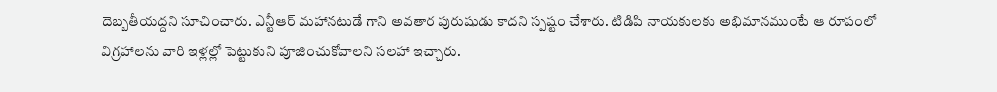దెబ్బతీయద్దని సూచించారు. ఎన్టీఆర్ మహానటుడే గాని అవతార పురుషుడు కాదని స్పష్టం చేశారు. టిడిపి నాయకులకు అభిమానముంటే ఆ రూపంలో విగ్రహాలను వారి ఇళ్లల్లో పెట్టుకుని పూజించుకోవాలని సలహా ఇచ్చారు.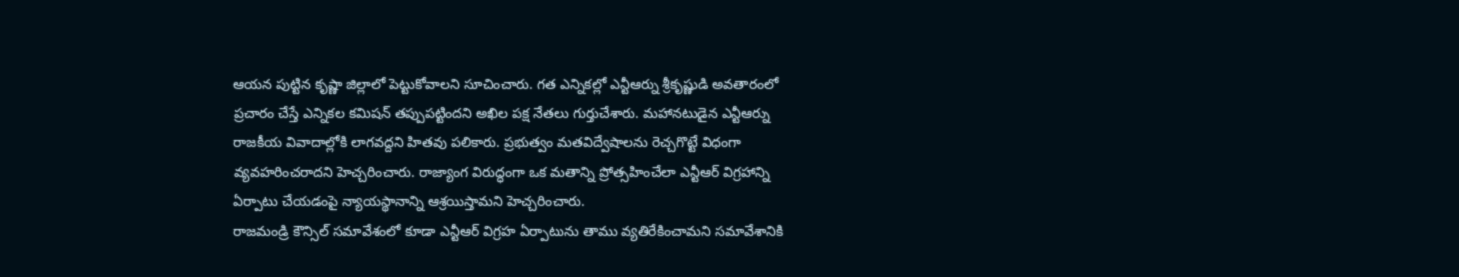ఆయన పుట్టిన కృష్ణా జిల్లాలో పెట్టుకోవాలని సూచించారు. గత ఎన్నికల్లో ఎన్టీఆర్ను శ్రీకృష్ణుడి అవతారంలో ప్రచారం చేస్తే ఎన్నికల కమిషన్ తప్పుపట్టిందని అఖిల పక్ష నేతలు గుర్తుచేశారు. మహానటుడైన ఎన్టీఆర్ను రాజకీయ వివాదాల్లోకి లాగవద్దని హితవు పలికారు. ప్రభుత్వం మతవిద్వేషాలను రెచ్చగొట్టే విధంగా వ్యవహరించరాదని హెచ్చరించారు. రాజ్యాంగ విరుద్ధంగా ఒక మతాన్ని ప్రోత్సహించేలా ఎన్టీఆర్ విగ్రహాన్ని ఏర్పాటు చేయడంపై న్యాయస్థానాన్ని ఆశ్రయిస్తామని హెచ్చరించారు.
రాజమండ్రి కౌన్సిల్ సమావేశంలో కూడా ఎన్టీఆర్ విగ్రహ ఏర్పాటును తాము వ్యతిరేకించామని సమావేశానికి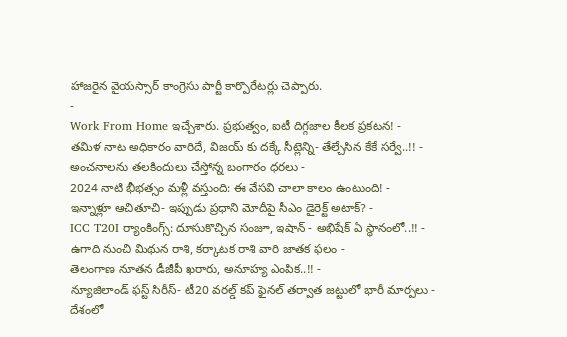హాజరైన వైయస్సార్ కాంగ్రెసు పార్టీ కార్పొరేటర్లు చెప్పారు.
-
Work From Home ఇచ్చేశారు. ప్రభుత్వం, ఐటీ దిగ్గజాల కీలక ప్రకటన! -
తమిళ నాట అధికారం వారిదే, విజయ్ కు దక్కే సీట్లెన్ని- తేల్చేసిన కేకే సర్వే..!! -
అంచనాలను తలకిందులు చేస్తోన్న బంగారం ధరలు -
2024 నాటి భీభత్సం మళ్లీ వస్తుంది: ఈ వేసవి చాలా కాలం ఉంటుంది! -
ఇన్నాళ్లూ ఆచితూచి- ఇప్పుడు ప్రధాని మోదీపై సీఎం డైరెక్ట్ అటాక్? -
ICC T20I ర్యాంకింగ్స్: దూసుకొచ్చిన సంజూ, ఇషాన్ - అభిషేక్ ఏ స్థానంలో..!! -
ఉగాది నుంచి మిథున రాశి, కర్కాటక రాశి వారి జాతక ఫలం -
తెలంగాణ నూతన డీజీపీ ఖరారు, అనూహ్య ఎంపిక..!! -
న్యూజిలాండ్ ఫస్ట్ సిరీస్- టీ20 వరల్డ్ కప్ ఫైనల్ తర్వాత జట్టులో భారీ మార్పలు -
దేశంలో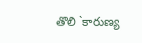తొలి `కారుణ్య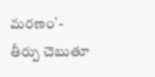మరణం`- తీర్పు చెబుతూ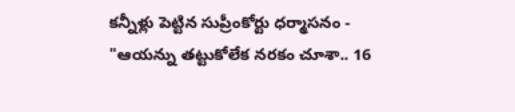కన్నీళ్లు పెట్టిన సుప్రీంకోర్టు ధర్మాసనం -
"ఆయన్ను తట్టుకోలేక నరకం చూశా.. 16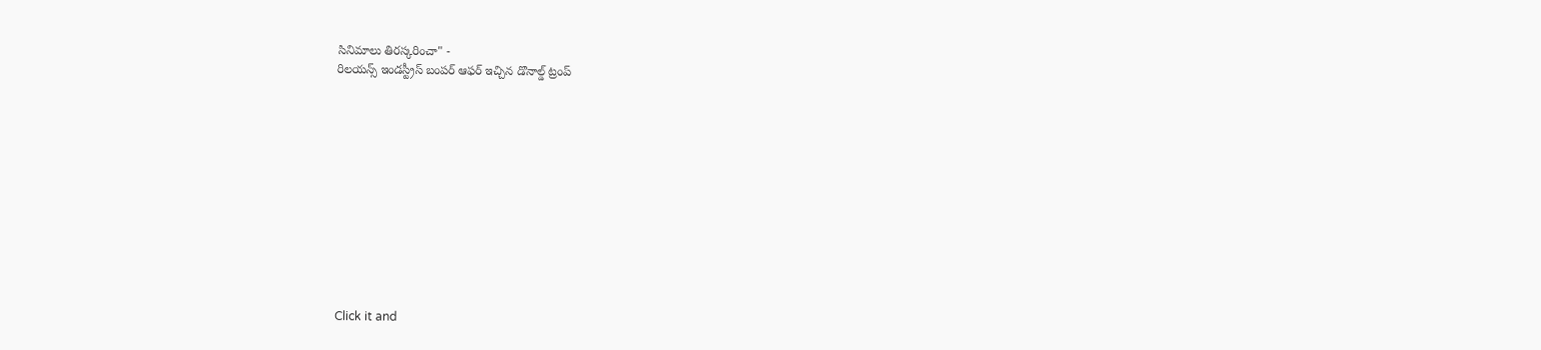సినిమాలు తిరస్కరించా" -
రిలయన్స్ ఇండస్ట్రీస్ బంపర్ ఆఫర్ ఇచ్చిన డొనాల్డ్ ట్రంప్












Click it and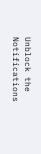Unblock the Notifications